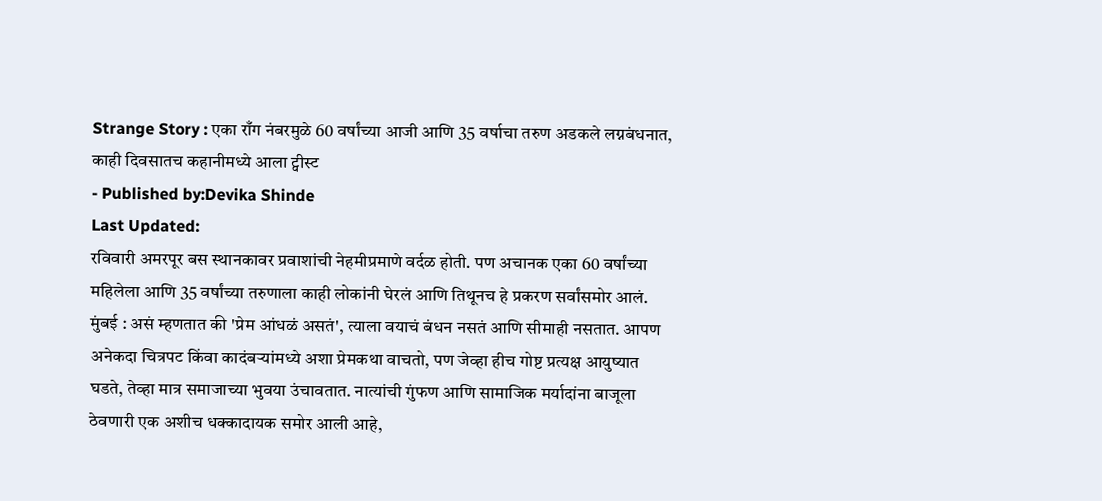Strange Story : एका राँग नंबरमुळे 60 वर्षांच्या आजी आणि 35 वर्षाचा तरुण अडकले लग्नबंधनात, काही दिवसातच कहानीमध्ये आला ट्वीस्ट
- Published by:Devika Shinde
Last Updated:
रविवारी अमरपूर बस स्थानकावर प्रवाशांची नेहमीप्रमाणे वर्दळ होती. पण अचानक एका 60 वर्षांच्या महिलेला आणि 35 वर्षांच्या तरुणाला काही लोकांनी घेरलं आणि तिथूनच हे प्रकरण सर्वांसमोर आलं.
मुंबई : असं म्हणतात की 'प्रेम आंधळं असतं', त्याला वयाचं बंधन नसतं आणि सीमाही नसतात. आपण अनेकदा चित्रपट किंवा कादंबऱ्यांमध्ये अशा प्रेमकथा वाचतो, पण जेव्हा हीच गोष्ट प्रत्यक्ष आयुष्यात घडते, तेव्हा मात्र समाजाच्या भुवया उंचावतात. नात्यांची गुंफण आणि सामाजिक मर्यादांना बाजूला ठेवणारी एक अशीच धक्कादायक समोर आली आहे,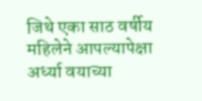जिथे एका साठ वर्षीय महिलेने आपल्यापेक्षा अर्ध्या वयाच्या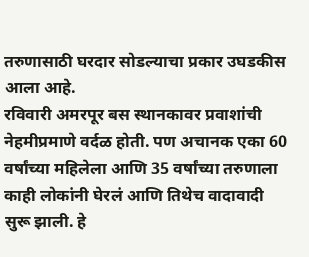तरुणासाठी घरदार सोडल्याचा प्रकार उघडकीस आला आहे.
रविवारी अमरपूर बस स्थानकावर प्रवाशांची नेहमीप्रमाणे वर्दळ होती. पण अचानक एका 60 वर्षांच्या महिलेला आणि 35 वर्षांच्या तरुणाला काही लोकांनी घेरलं आणि तिथेच वादावादी सुरू झाली. हे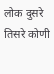लोक दुसरे तिसरे कोणी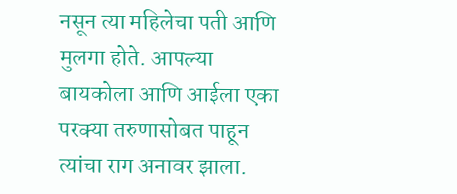नसून त्या महिलेचा पती आणि मुलगा होते. आपल्या बायकोला आणि आईला एका परक्या तरुणासोबत पाहून त्यांचा राग अनावर झाला.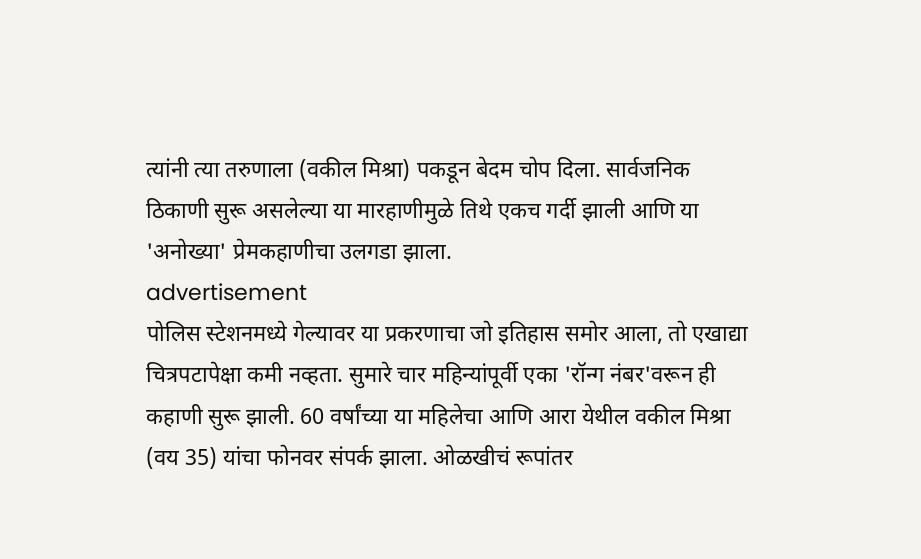त्यांनी त्या तरुणाला (वकील मिश्रा) पकडून बेदम चोप दिला. सार्वजनिक ठिकाणी सुरू असलेल्या या मारहाणीमुळे तिथे एकच गर्दी झाली आणि या 'अनोख्या' प्रेमकहाणीचा उलगडा झाला.
advertisement
पोलिस स्टेशनमध्ये गेल्यावर या प्रकरणाचा जो इतिहास समोर आला, तो एखाद्या चित्रपटापेक्षा कमी नव्हता. सुमारे चार महिन्यांपूर्वी एका 'रॉन्ग नंबर'वरून ही कहाणी सुरू झाली. 60 वर्षांच्या या महिलेचा आणि आरा येथील वकील मिश्रा (वय 35) यांचा फोनवर संपर्क झाला. ओळखीचं रूपांतर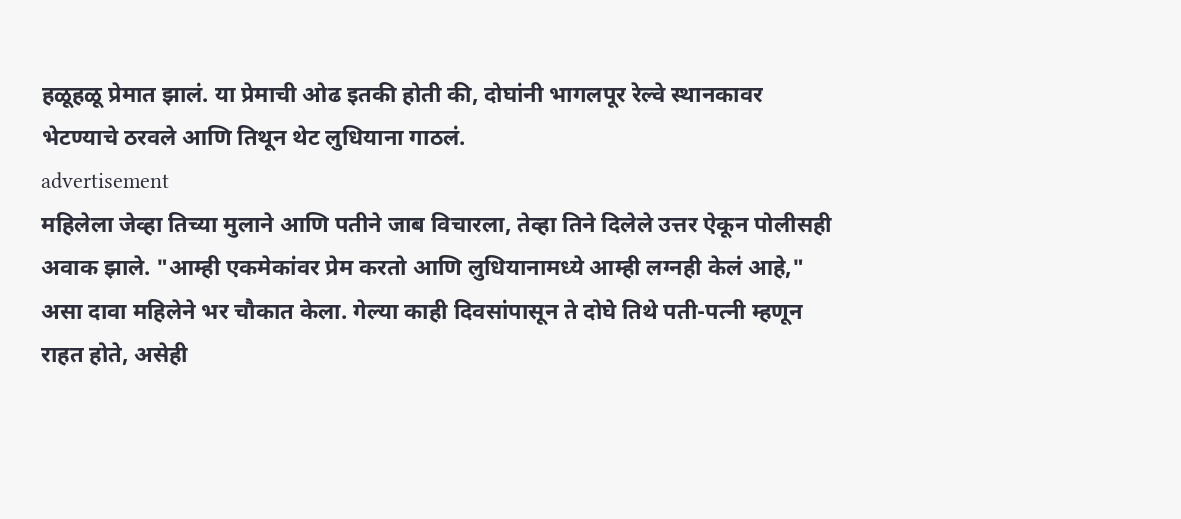हळूहळू प्रेमात झालं. या प्रेमाची ओढ इतकी होती की, दोघांनी भागलपूर रेल्वे स्थानकावर भेटण्याचे ठरवले आणि तिथून थेट लुधियाना गाठलं.
advertisement
महिलेला जेव्हा तिच्या मुलाने आणि पतीने जाब विचारला, तेव्हा तिने दिलेले उत्तर ऐकून पोलीसही अवाक झाले. "आम्ही एकमेकांवर प्रेम करतो आणि लुधियानामध्ये आम्ही लग्नही केलं आहे," असा दावा महिलेने भर चौकात केला. गेल्या काही दिवसांपासून ते दोघे तिथे पती-पत्नी म्हणून राहत होते, असेही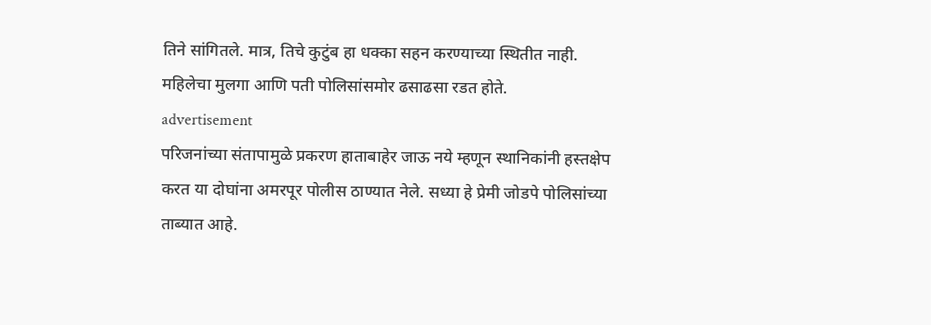तिने सांगितले. मात्र, तिचे कुटुंब हा धक्का सहन करण्याच्या स्थितीत नाही. महिलेचा मुलगा आणि पती पोलिसांसमोर ढसाढसा रडत होते.
advertisement
परिजनांच्या संतापामुळे प्रकरण हाताबाहेर जाऊ नये म्हणून स्थानिकांनी हस्तक्षेप करत या दोघांना अमरपूर पोलीस ठाण्यात नेले. सध्या हे प्रेमी जोडपे पोलिसांच्या ताब्यात आहे.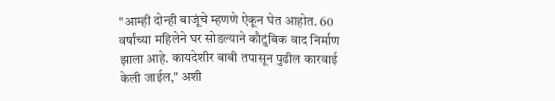"आम्ही दोन्ही बाजूंचे म्हणणे ऐकून घेत आहोत. 60 वर्षांच्या महिलेने घर सोडल्याने कौटुंबिक वाद निर्माण झाला आहे. कायदेशीर बाबी तपासून पुढील कारवाई केली जाईल," अशी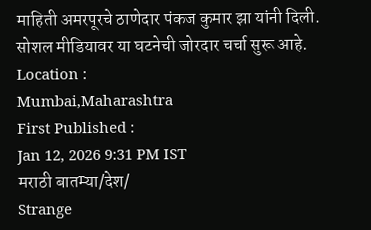माहिती अमरपूरचे ठाणेदार पंकज कुमार झा यांनी दिली. सोशल मीडियावर या घटनेची जोरदार चर्चा सुरू आहे.
Location :
Mumbai,Maharashtra
First Published :
Jan 12, 2026 9:31 PM IST
मराठी बातम्या/देश/
Strange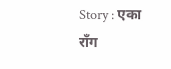Story : एका राँग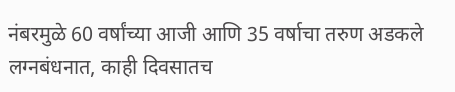नंबरमुळे 60 वर्षांच्या आजी आणि 35 वर्षाचा तरुण अडकले लग्नबंधनात, काही दिवसातच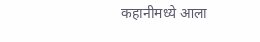कहानीमध्ये आला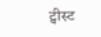ट्वीस्ट